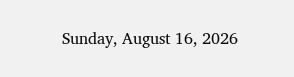Sunday, August 16, 2026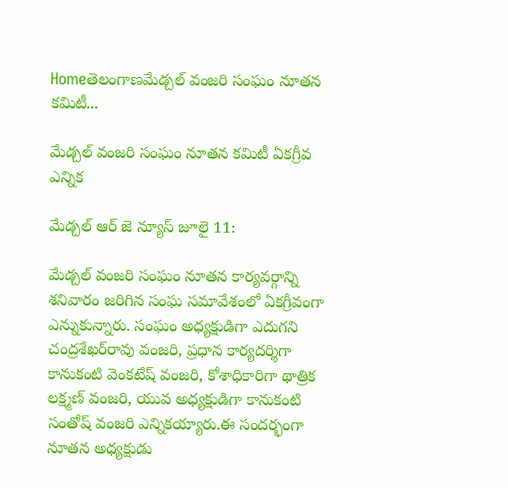Homeతెలంగాణమేడ్చల్ వంజరి సంఘం నూతన కమిటీ...

మేడ్చల్ వంజరి సంఘం నూతన కమిటీ ఏకగ్రీవ ఎన్నిక

మేడ్చల్ ఆర్ జె న్యూస్ జూలై 11:

మేడ్చల్ వంజరి సంఘం నూతన కార్యవర్గాన్ని శనివారం జరిగిన సంఘ సమావేశంలో ఏకగ్రీవంగా ఎన్నుకున్నారు. సంఘం అధ్యక్షుడిగా ఎదుగని చంద్రశేఖర్‌రావు వంజరి, ప్రధాన కార్యదర్శిగా కానుకంటి వెంకటేష్ వంజరి, కోశాధికారిగా థాత్రిక లక్ష్మణ్ వంజరి, యువ అధ్యక్షుడిగా కానుకంటి సంతోష్ వంజరి ఎన్నికయ్యారు.ఈ సందర్భంగా నూతన అధ్యక్షుడు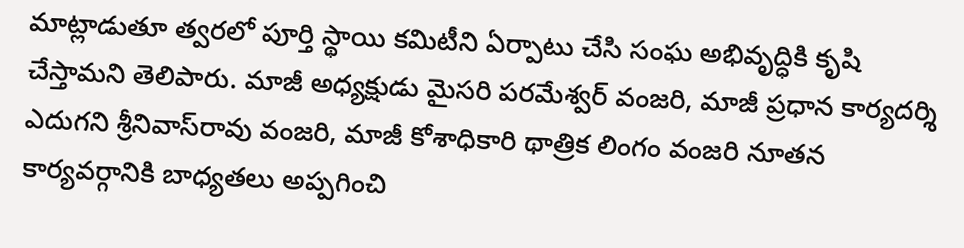మాట్లాడుతూ త్వరలో పూర్తి స్థాయి కమిటీని ఏర్పాటు చేసి సంఘ అభివృద్ధికి కృషి చేస్తామని తెలిపారు. మాజీ అధ్యక్షుడు మైసరి పరమేశ్వర్ వంజరి, మాజీ ప్రధాన కార్యదర్శి ఎదుగని శ్రీనివాస్‌రావు వంజరి, మాజీ కోశాధికారి థాత్రిక లింగం వంజరి నూతన కార్యవర్గానికి బాధ్యతలు అప్పగించి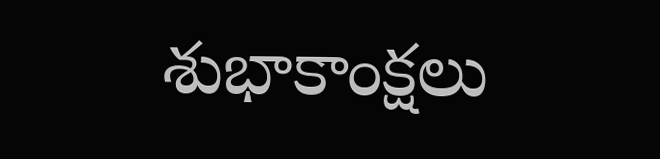శుభాకాంక్షలు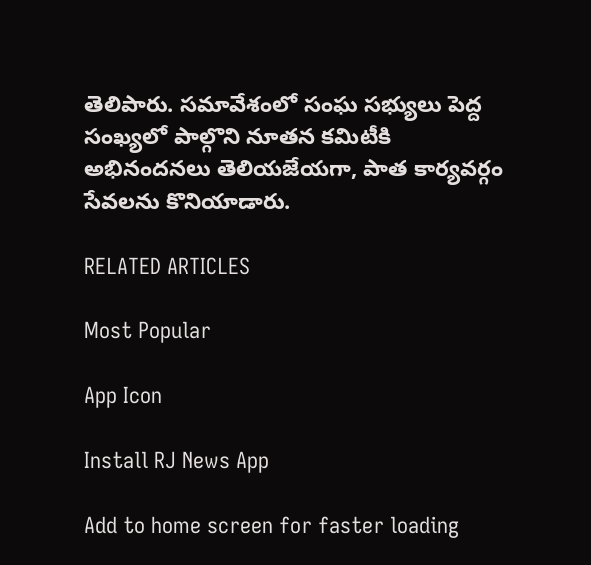తెలిపారు. సమావేశంలో సంఘ సభ్యులు పెద్ద సంఖ్యలో పాల్గొని నూతన కమిటీకి అభినందనలు తెలియజేయగా, పాత కార్యవర్గం సేవలను కొనియాడారు.

RELATED ARTICLES

Most Popular

App Icon

Install RJ News App

Add to home screen for faster loading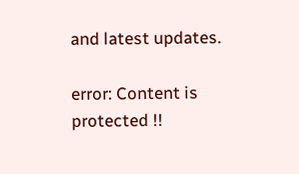and latest updates.

error: Content is protected !!